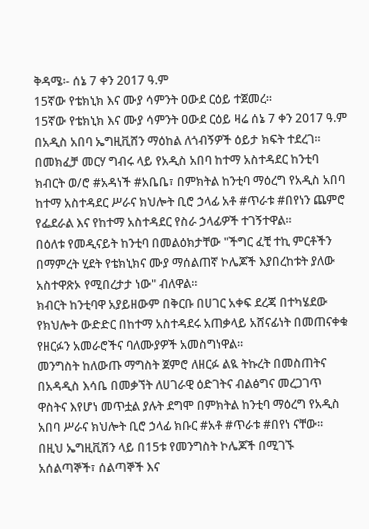ቅዳሜ፡- ሰኔ 7 ቀን 2017 ዓ.ም
15ኛው የቴክኒክ እና ሙያ ሳምንት ዐውደ ርዕይ ተጀመረ፡፡
15ኛው የቴክኒክ እና ሙያ ሳምንት ዐውደ ርዕይ ዛሬ ሰኔ 7 ቀን 2017 ዓ.ም በአዲስ አበባ ኤግዚቪሸን ማዕከል ለጎብኝዎች ዕይታ ክፍት ተደረገ፡፡
በመክፈቻ መርሃ ግብሩ ላይ የአዲስ አበባ ከተማ አስተዳደር ከንቲባ ክብርት ወ/ሮ #አዳነች #አቤቤ፣ በምክትል ከንቲባ ማዕረግ የአዲስ አበባ ከተማ አስተዳደር ሥራና ክህሎት ቢሮ ኃላፊ አቶ #ጥራቱ #በየነን ጨምሮ የፌደራል እና የከተማ አስተዳደር የስራ ኃላፊዎች ተገኝተዋል፡፡
በዕለቱ የመዲናይት ከንቲባ በመልዕክታቸው "ችግር ፈቺ ተኪ ምርቶችን በማምረት ሂደት የቴክኒክና ሙያ ማሰልጠኛ ኮሌጆች እያበረከቱት ያለው አስተዋጽኦ የሚበረታታ ነው" ብለዋል።
ክብርት ከንቲባዋ አያይዘውም በቅርቡ በሀገር አቀፍ ደረጃ በተካሄደው የክህሎት ውድድር በከተማ አስተዳደሩ አጠቃላይ አሸናፊነት በመጠናቀቁ የዘርፉን አመራሮችና ባለሙያዎች አመስግነዋል።
መንግስት ከለውጡ ማግስት ጀምሮ ለዘርፉ ልዪ ትኩረት በመስጠትና በአዳዲስ እሳቤ በመቃኘት ለሀገራዊ ዕድገትና ብልፅግና መረጋገጥ ዋስትና እየሆነ መጥቷል ያሉት ደግሞ በምክትል ከንቲባ ማዕረግ የአዲስ አበባ ሥራና ክህሎት ቢሮ ኃላፊ ክቡር #አቶ #ጥራቱ #በየነ ናቸው፡፡
በዚህ ኤግዚቪሽን ላይ በ15ቱ የመንግስት ኮሌጆች በሚገኙ አሰልጣኞች፣ ሰልጣኞች እና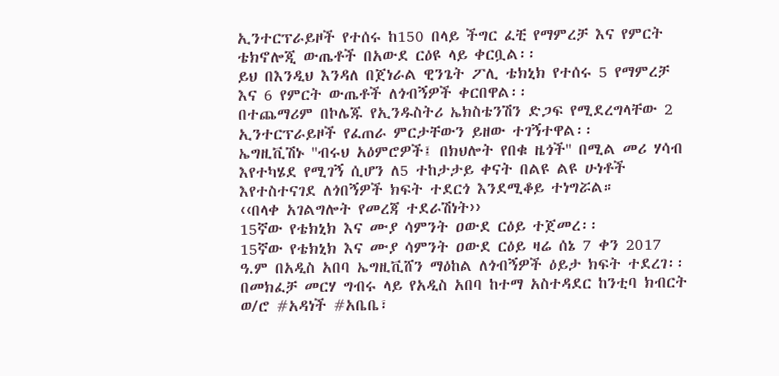ኢንተርፕራይዞች የተሰሩ ከ150 በላይ ችግር ፈቺ የማምረቻ እና የምርት ቴክኖሎጂ ውጤቶች በአውደ ርዕዩ ላይ ቀርቧል፡፡
ይህ በእንዲህ እንዳለ በጀነራል ዊንጌት ፖሊ ቴክኒክ የተሰሩ 5 የማምረቻ እና 6 የምርት ውጤቶች ለጎብኝዎች ቀርበዋል፡፡
በተጨማሪም በኮሌጁ የኢንዱስትሪ ኤክስቴንሽን ድጋፍ የሚደረግላቸው 2 ኢንተርፕራይዞች የፈጠራ ምርታቸውን ይዘው ተገኝተዋል፡፡
ኤግዚቪሽኑ ''ብሩህ አዕምሮዎች፤ በክህሎት የበቁ ዜጎች'' በሚል መሪ ሃሳብ እየተካሄደ የሚገኝ ሲሆን ለ5 ተከታታይ ቀናት በልዩ ልዩ ሁነቶች እየተስተናገደ ለጎበኝዎች ክፍት ተደርጎ እንደሚቆይ ተነግሯል።
‹‹በላቀ አገልግሎት የመረጃ ተደራሽነት››
15ኛው የቴክኒክ እና ሙያ ሳምንት ዐውደ ርዕይ ተጀመረ፡፡
15ኛው የቴክኒክ እና ሙያ ሳምንት ዐውደ ርዕይ ዛሬ ሰኔ 7 ቀን 2017 ዓ.ም በአዲስ አበባ ኤግዚቪሸን ማዕከል ለጎብኝዎች ዕይታ ክፍት ተደረገ፡፡
በመክፈቻ መርሃ ግብሩ ላይ የአዲስ አበባ ከተማ አስተዳደር ከንቲባ ክብርት ወ/ሮ #አዳነች #አቤቤ፣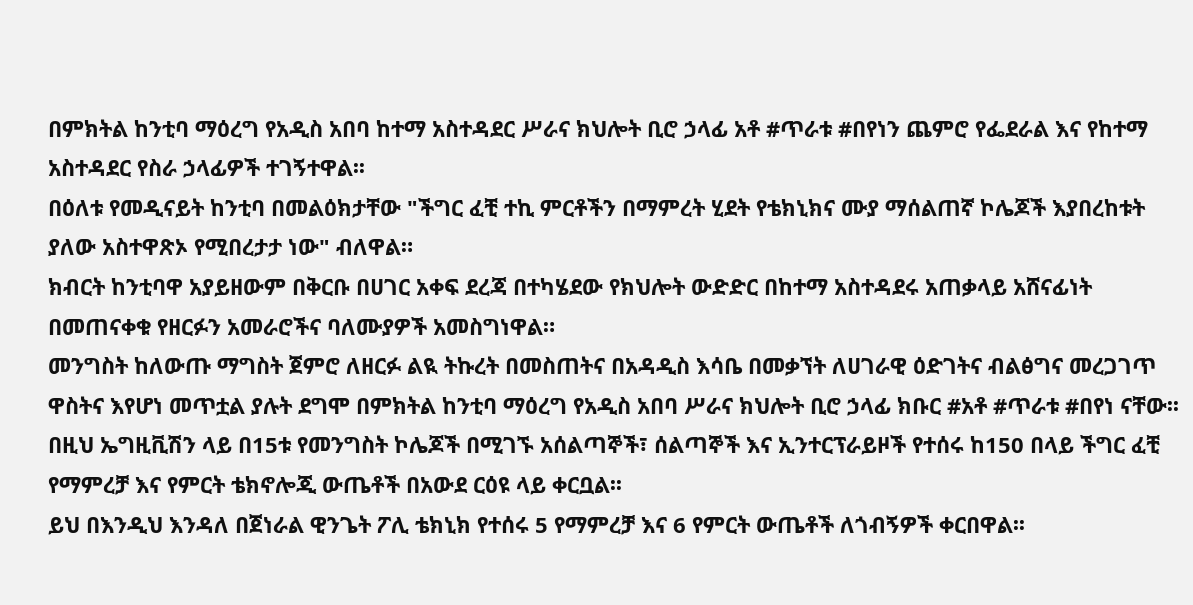በምክትል ከንቲባ ማዕረግ የአዲስ አበባ ከተማ አስተዳደር ሥራና ክህሎት ቢሮ ኃላፊ አቶ #ጥራቱ #በየነን ጨምሮ የፌደራል እና የከተማ አስተዳደር የስራ ኃላፊዎች ተገኝተዋል፡፡
በዕለቱ የመዲናይት ከንቲባ በመልዕክታቸው "ችግር ፈቺ ተኪ ምርቶችን በማምረት ሂደት የቴክኒክና ሙያ ማሰልጠኛ ኮሌጆች እያበረከቱት ያለው አስተዋጽኦ የሚበረታታ ነው" ብለዋል።
ክብርት ከንቲባዋ አያይዘውም በቅርቡ በሀገር አቀፍ ደረጃ በተካሄደው የክህሎት ውድድር በከተማ አስተዳደሩ አጠቃላይ አሸናፊነት በመጠናቀቁ የዘርፉን አመራሮችና ባለሙያዎች አመስግነዋል።
መንግስት ከለውጡ ማግስት ጀምሮ ለዘርፉ ልዪ ትኩረት በመስጠትና በአዳዲስ እሳቤ በመቃኘት ለሀገራዊ ዕድገትና ብልፅግና መረጋገጥ ዋስትና እየሆነ መጥቷል ያሉት ደግሞ በምክትል ከንቲባ ማዕረግ የአዲስ አበባ ሥራና ክህሎት ቢሮ ኃላፊ ክቡር #አቶ #ጥራቱ #በየነ ናቸው፡፡
በዚህ ኤግዚቪሽን ላይ በ15ቱ የመንግስት ኮሌጆች በሚገኙ አሰልጣኞች፣ ሰልጣኞች እና ኢንተርፕራይዞች የተሰሩ ከ150 በላይ ችግር ፈቺ የማምረቻ እና የምርት ቴክኖሎጂ ውጤቶች በአውደ ርዕዩ ላይ ቀርቧል፡፡
ይህ በእንዲህ እንዳለ በጀነራል ዊንጌት ፖሊ ቴክኒክ የተሰሩ 5 የማምረቻ እና 6 የምርት ውጤቶች ለጎብኝዎች ቀርበዋል፡፡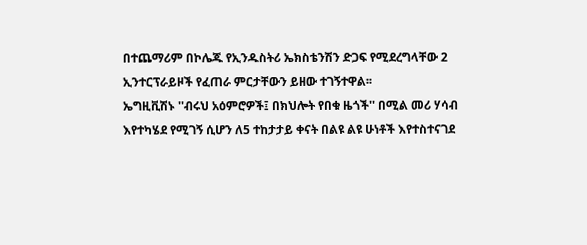በተጨማሪም በኮሌጁ የኢንዱስትሪ ኤክስቴንሽን ድጋፍ የሚደረግላቸው 2 ኢንተርፕራይዞች የፈጠራ ምርታቸውን ይዘው ተገኝተዋል፡፡
ኤግዚቪሽኑ ''ብሩህ አዕምሮዎች፤ በክህሎት የበቁ ዜጎች'' በሚል መሪ ሃሳብ እየተካሄደ የሚገኝ ሲሆን ለ5 ተከታታይ ቀናት በልዩ ልዩ ሁነቶች እየተስተናገደ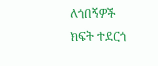ለጎበኝዎች ክፍት ተደርጎ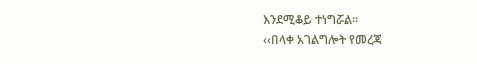እንደሚቆይ ተነግሯል።
‹‹በላቀ አገልግሎት የመረጃ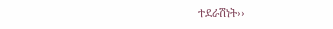ተደራሽነት››